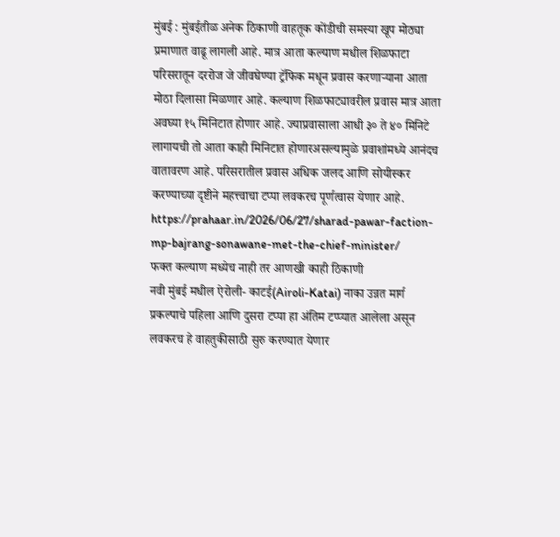मुंबई : मुंबईतीळ अनेक ठिकाणी वाहतूक कोंडीची समस्या खूप मोठ्या प्रमाणात वाढू लागली आहे. मात्र आता कल्याण मधील शिळफाटा परिसरातून दररोज जे जीवघेण्या ट्रॅफिक मधून प्रवास करणाऱ्याना आता मोठा दिलासा मिळणार आहे. कल्याण शिळफाट्यावरील प्रवास मात्र आता अवघ्या १५ मिनिटात होणार आहे. ज्याप्रवासाला आधी ३० ते ४० मिनिटे लागायची तो आता काही मिनिटात होणारअसल्यामुळे प्रवाशांमध्ये आनंदच वातावरण आहे. परिसरातील प्रवास अधिक जलद आणि सोयीस्कर करण्याच्या दृष्टीने महत्त्वाचा टप्पा लवकरच पूर्णत्वास येणार आहे.
https://prahaar.in/2026/06/27/sharad-pawar-faction-mp-bajrang-sonawane-met-the-chief-minister/
फक्त कल्याण मध्येच नाही तर आणखी काही ठिकाणी
नवी मुंबई मधील ऐरोली- काटई(Airoli-Katai) नाका उन्नत मार्ग प्रकल्पाचे पहिला आणि दुसरा टप्पा हा अंतिम टप्प्यात आलेला असून लवकरच हे वाहतुकीसाठी सुरु करण्यात येणार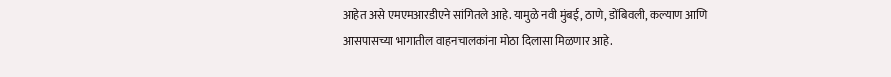आहेत असे एमएमआरडीएने सांगितले आहे. यामुळे नवी मुंबई, ठाणे, डोंबिवली, कल्याण आणि आसपासच्या भागातील वाहनचालकांना मोठा दिलासा मिळणार आहे.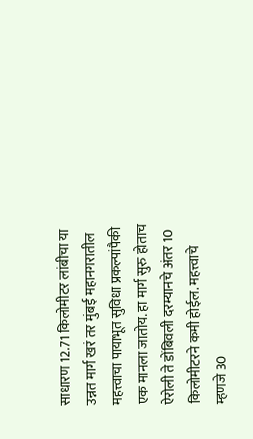साधारण 12.71 किलोमीटर लांबीचा या उन्नत मार्ग खरं तर मुंबई महानगरातील महत्त्वाचा पायाभूत सुविधा प्रकल्पांपैकी एक मानला जातोय. हा मार्ग सुरु होताच ऐरोली ते डोंबिवली दरम्यानचे अंतर 10 किलोमीटरने कमी होईल. महत्त्वाचे म्हणजे 30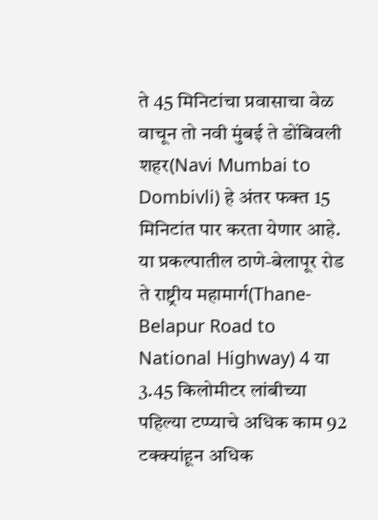ते 45 मिनिटांचा प्रवासाचा वेळ वाचून तो नवी मुंबई ते डोंबिवली शहर(Navi Mumbai to Dombivli) हे अंतर फक्त 15 मिनिटांत पार करता येणार आहे. या प्रकल्पातील ठाणे-बेलापूर रोड ते राष्ट्रीय महामार्ग(Thane-Belapur Road to National Highway) 4 या 3.45 किलोमीटर लांबीच्या पहिल्या टप्प्याचे अधिक काम 92 टक्क्यांहून अधिक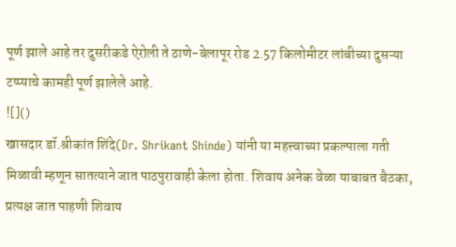पूर्ण झाले आहे तर दुसरीकडे ऐरोली ते ठाणे-बेलापूर रोड 2.57 किलोमीटर लांबीच्या दुसऱ्या टप्प्याचे कामही पूर्ण झालेले आहे.
![]()
खासदार डॉ.श्रीकांत शिंदे(Dr. Shrikant Shinde) यांनी या महत्त्वाच्या प्रकल्पाला गती मिळावी म्हणून सातत्याने जात पाठपुरावाही केला होता. शिवाय अनेक वेळा याबाबत बैठका, प्रत्यक्ष जात पाहणी शिवाय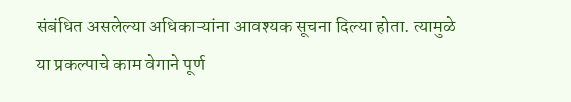संबंधित असलेल्या अधिकाऱ्यांना आवश्यक सूचना दिल्या होता. त्यामुळे या प्रकल्पाचे काम वेगाने पूर्ण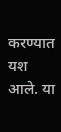करण्यात यश आले. या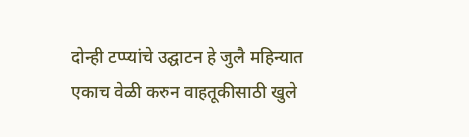दोन्ही टप्प्यांचे उद्घाटन हे जुलै महिन्यात एकाच वेळी करुन वाहतूकीसाठी खुले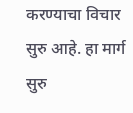करण्याचा विचार सुरु आहे. हा मार्ग सुरु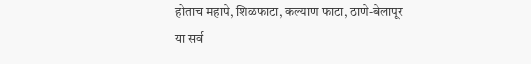होताच महापे, शिळफाटा, कल्याण फाटा, ठाणे-बेलापूर या सर्व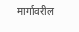मार्गावरील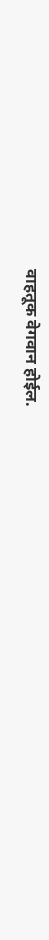वाहतूक वेगवान होईल.